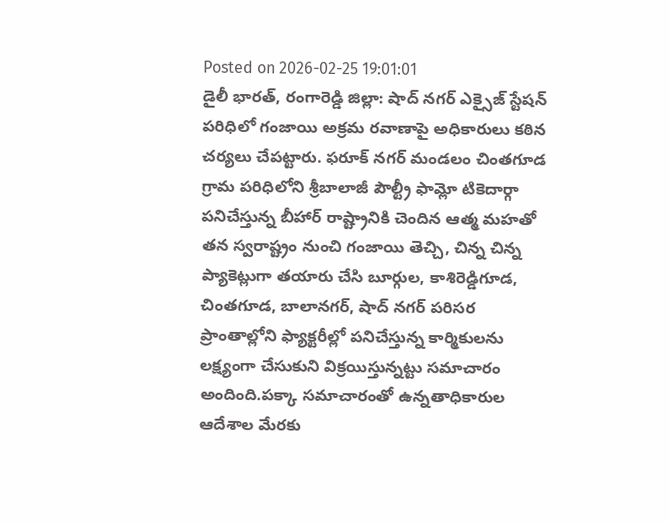Posted on 2026-02-25 19:01:01
డైలీ భారత్, రంగారెడ్డి జిల్లా: షాద్ నగర్ ఎక్సైజ్ స్టేషన్ పరిధిలో గంజాయి అక్రమ రవాణాపై అధికారులు కఠిన చర్యలు చేపట్టారు. ఫరూక్ నగర్ మండలం చింతగూడ గ్రామ పరిధిలోని శ్రీబాలాజీ పౌల్ట్రీ ఫామ్లో టికెదార్గా పనిచేస్తున్న బీహార్ రాష్ట్రానికి చెందిన ఆత్మ మహతో తన స్వరాష్ట్రం నుంచి గంజాయి తెచ్చి, చిన్న చిన్న ప్యాకెట్లుగా తయారు చేసి బూర్గుల, కాశిరెడ్డిగూడ, చింతగూడ, బాలానగర్, షాద్ నగర్ పరిసర ప్రాంతాల్లోని ఫ్యాక్టరీల్లో పనిచేస్తున్న కార్మికులను లక్ష్యంగా చేసుకుని విక్రయిస్తున్నట్టు సమాచారం అందింది.పక్కా సమాచారంతో ఉన్నతాధికారుల ఆదేశాల మేరకు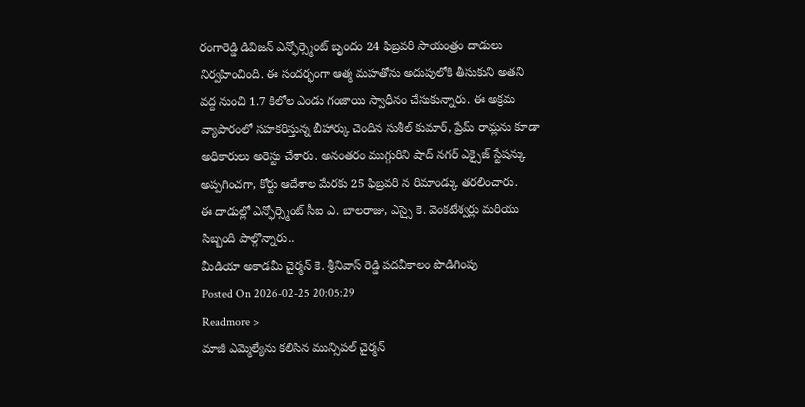రంగారెడ్డి డివిజన్ ఎన్ఫోర్స్మెంట్ బృందం 24 ఫిబ్రవరి సాయంత్రం దాడులు నిర్వహించింది. ఈ సందర్భంగా ఆత్మ మహతోను అదుపులోకి తీసుకుని అతని వద్ద నుంచి 1.7 కిలోల ఎండు గంజాయి స్వాధీనం చేసుకున్నారు. ఈ అక్రమ వ్యాపారంలో సహకరిస్తున్న బీహార్కు చెందిన సుశీల్ కుమార్, ప్రేమ్ రామ్లను కూడా అధికారులు అరెస్టు చేశారు. అనంతరం ముగ్గురిని షాద్ నగర్ ఎక్సైజ్ స్టేషన్కు అప్పగించగా, కోర్టు ఆదేశాల మేరకు 25 ఫిబ్రవరి న రిమాండ్కు తరలించారు.
ఈ దాడుల్లో ఎన్ఫోర్స్మెంట్ సీఐ ఎ. బాలరాజు, ఎస్సై కె. వెంకటేశ్వర్లు మరియు సిబ్బంది పాల్గొన్నారు..
మీడియా అకాడమీ చైర్మన్ కె. శ్రీనివాస్ రెడ్డి పదవీకాలం పొడిగింపు
Posted On 2026-02-25 20:05:29
Readmore >
మాజీ ఎమ్మెల్యేను కలిసిన మున్సిపల్ చైర్మన్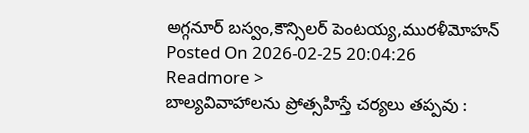అగ్గనూర్ బస్వం,కౌన్సిలర్ పెంటయ్య,మురళీమోహన్
Posted On 2026-02-25 20:04:26
Readmore >
బాల్యవివాహాలను ప్రోత్సహిస్తే చర్యలు తప్పవు :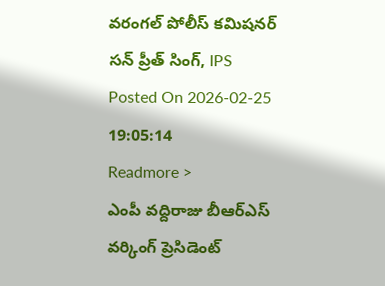వరంగల్ పోలీస్ కమిషనర్ సన్ ప్రీత్ సింగ్, IPS
Posted On 2026-02-25 19:05:14
Readmore >
ఎంపీ వద్దిరాజు బీఆర్ఎస్ వర్కింగ్ ప్రెసిడెంట్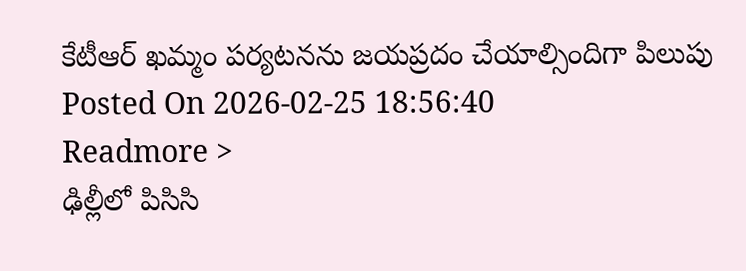కేటీఆర్ ఖమ్మం పర్యటనను జయప్రదం చేయాల్సిందిగా పిలుపు
Posted On 2026-02-25 18:56:40
Readmore >
ఢిల్లీలో పిసిసి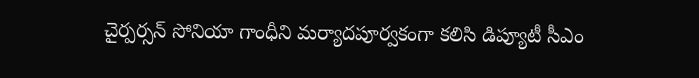చైర్పర్సన్ సోనియా గాంధీని మర్యాదపూర్వకంగా కలిసి డిప్యూటీ సీఎం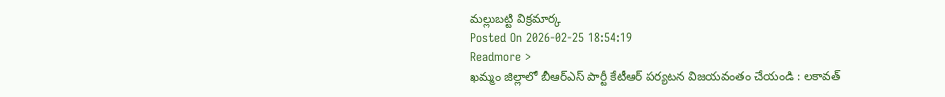మల్లుబట్టి విక్రమార్క
Posted On 2026-02-25 18:54:19
Readmore >
ఖమ్మం జిల్లాలో బీఆర్ఎస్ పార్టీ కేటీఆర్ పర్యటన విజయవంతం చేయండి : లకావత్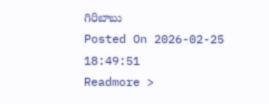గిరిబాబు
Posted On 2026-02-25 18:49:51
Readmore >